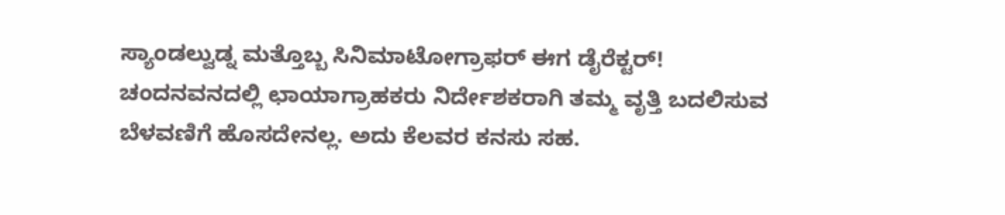ಸ್ಯಾಂಡಲ್ವುಡ್ನ ಮತ್ತೊಬ್ಬ ಸಿನಿಮಾಟೋಗ್ರಾಫರ್ ಈಗ ಡೈರೆಕ್ಟರ್!
ಚಂದನವನದಲ್ಲಿ ಛಾಯಾಗ್ರಾಹಕರು ನಿರ್ದೇಶಕರಾಗಿ ತಮ್ಮ ವೃತ್ತಿ ಬದಲಿಸುವ ಬೆಳವಣಿಗೆ ಹೊಸದೇನಲ್ಲ. ಅದು ಕೆಲವರ ಕನಸು ಸಹ.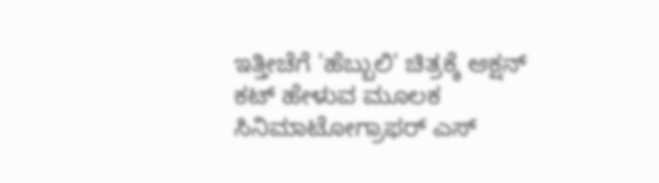ಇತ್ತೀಚೆಗೆ 'ಹೆಬ್ಬುಲಿ' ಚಿತ್ರಕ್ಕೆ ಆಕ್ಷನ್ ಕಟ್ ಹೇಳುವ ಮೂಲಕ ಸಿನಿಮಾಟೋಗ್ರಾಫರ್ ಎಸ್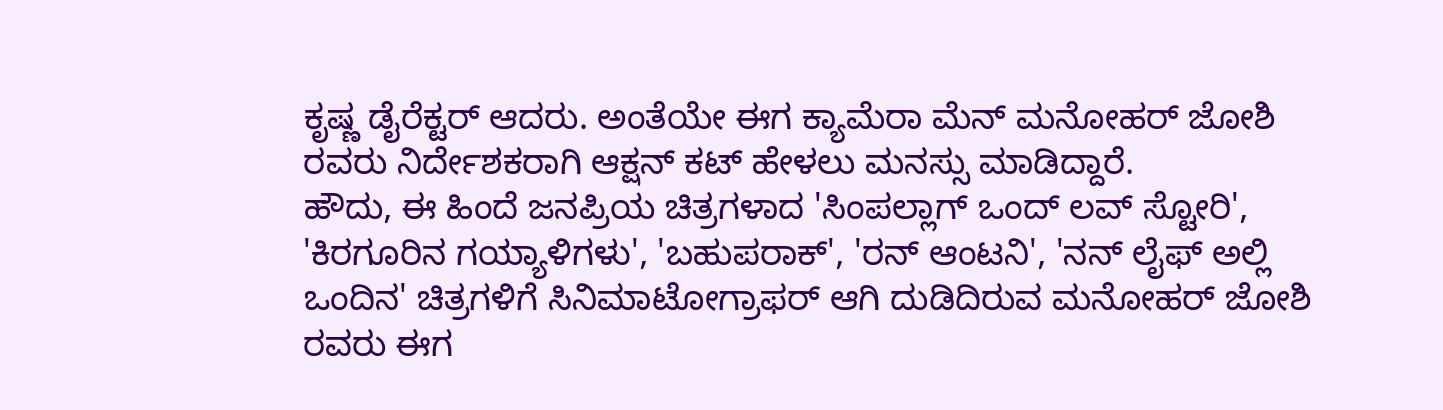ಕೃಷ್ಣ ಡೈರೆಕ್ಟರ್ ಆದರು. ಅಂತೆಯೇ ಈಗ ಕ್ಯಾಮೆರಾ ಮೆನ್ ಮನೋಹರ್ ಜೋಶಿ ರವರು ನಿರ್ದೇಶಕರಾಗಿ ಆಕ್ಷನ್ ಕಟ್ ಹೇಳಲು ಮನಸ್ಸು ಮಾಡಿದ್ದಾರೆ.
ಹೌದು, ಈ ಹಿಂದೆ ಜನಪ್ರಿಯ ಚಿತ್ರಗಳಾದ 'ಸಿಂಪಲ್ಲಾಗ್ ಒಂದ್ ಲವ್ ಸ್ಟೋರಿ', 'ಕಿರಗೂರಿನ ಗಯ್ಯಾಳಿಗಳು', 'ಬಹುಪರಾಕ್', 'ರನ್ ಆಂಟನಿ', 'ನನ್ ಲೈಫ್ ಅಲ್ಲಿ ಒಂದಿನ' ಚಿತ್ರಗಳಿಗೆ ಸಿನಿಮಾಟೋಗ್ರಾಫರ್ ಆಗಿ ದುಡಿದಿರುವ ಮನೋಹರ್ ಜೋಶಿ ರವರು ಈಗ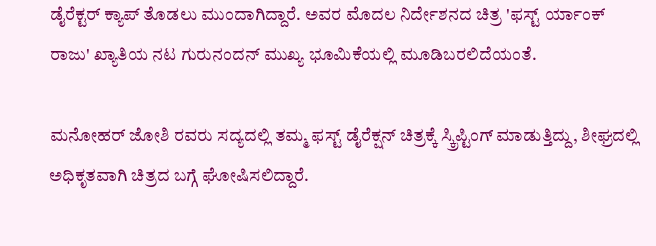ಡೈರೆಕ್ಟರ್ ಕ್ಯಾಪ್ ತೊಡಲು ಮುಂದಾಗಿದ್ದಾರೆ. ಅವರ ಮೊದಲ ನಿರ್ದೇಶನದ ಚಿತ್ರ 'ಫಸ್ಟ್ ರ್ಯಾಂಕ್ ರಾಜು' ಖ್ಯಾತಿಯ ನಟ ಗುರುನಂದನ್ ಮುಖ್ಯ ಭೂಮಿಕೆಯಲ್ಲಿ ಮೂಡಿಬರಲಿದೆಯಂತೆ.

ಮನೋಹರ್ ಜೋಶಿ ರವರು ಸದ್ಯದಲ್ಲಿ ತಮ್ಮ ಫಸ್ಟ್ ಡೈರೆಕ್ಷನ್ ಚಿತ್ರಕ್ಕೆ ಸ್ಕ್ರಿಪ್ಟಿಂಗ್ ಮಾಡುತ್ತಿದ್ದು, ಶೀಘ್ರದಲ್ಲಿ ಅಧಿಕೃತವಾಗಿ ಚಿತ್ರದ ಬಗ್ಗೆ ಘೋಷಿಸಲಿದ್ದಾರೆ.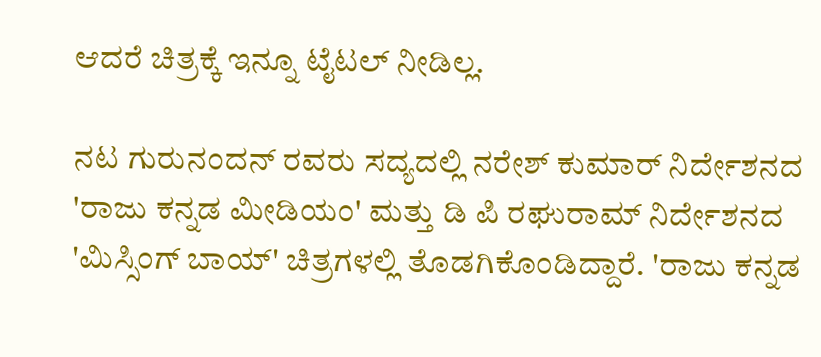ಆದರೆ ಚಿತ್ರಕ್ಕೆ ಇನ್ನೂ ಟೈಟಲ್ ನೀಡಿಲ್ಲ.

ನಟ ಗುರುನಂದನ್ ರವರು ಸದ್ಯದಲ್ಲಿ ನರೇಶ್ ಕುಮಾರ್ ನಿರ್ದೇಶನದ 'ರಾಜು ಕನ್ನಡ ಮೀಡಿಯಂ' ಮತ್ತು ಡಿ ಪಿ ರಘುರಾಮ್ ನಿರ್ದೇಶನದ 'ಮಿಸ್ಸಿಂಗ್ ಬಾಯ್' ಚಿತ್ರಗಳಲ್ಲಿ ತೊಡಗಿಕೊಂಡಿದ್ದಾರೆ. 'ರಾಜು ಕನ್ನಡ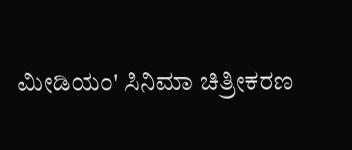ಮೀಡಿಯಂ' ಸಿನಿಮಾ ಚಿತ್ರೀಕರಣ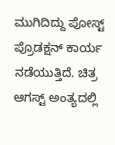ಮುಗಿದಿದ್ದು ಪೋಸ್ಟ್ ಪ್ರೊಡಕ್ಷನ್ ಕಾರ್ಯ ನಡೆಯುತ್ತಿದೆ. ಚಿತ್ರ ಆಗಸ್ಟ್ ಅಂತ್ಯದಲ್ಲಿ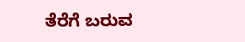ತೆರೆಗೆ ಬರುವ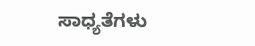ಸಾಧ್ಯತೆಗಳು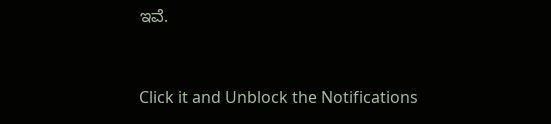ಇವೆ.


Click it and Unblock the Notifications